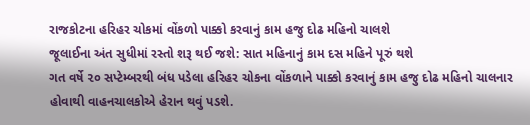રાજકોટના હરિહર ચોકમાં વોંકળો પાક્કો કરવાનું કામ હજુ દોઢ મહિનો ચાલશે
જૂલાઈના અંત સુધીમાં રસ્તો શરૂ થઈ જશે: સાત મહિનાનું કામ દસ મહિને પૂરું થશે
ગત વર્ષે ૨૦ સપ્ટેમ્બરથી બંધ પડેલા હરિહર ચોકના વોંકળાને પાક્કો કરવાનું કામ હજુ દોઢ મહિનો ચાલનાર હોવાથી વાહનચાલકોએ હેરાન થવું પડશે.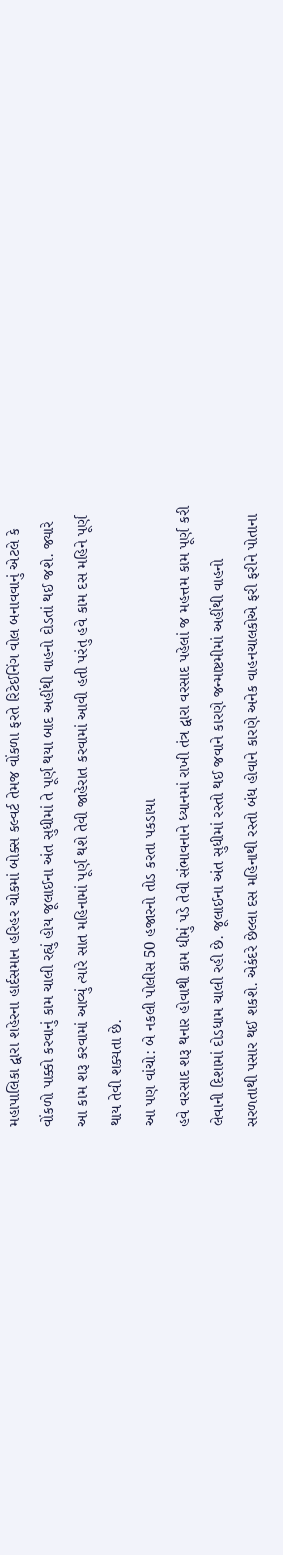મહાપાલિકા દ્વારા શહેરના હાર્દસમાન હરિહર ચોકમાં બોક્સ કલ્વર્ટ તેમજ વોંકળા ફરતે રિટેઈનિંગ વોલ બનાવવાનું એટલે કે વોંકળો પાક્કો કરવાનું કામ ચાલી રહ્યું હોય જૂલાઈના અંત સુધીમાં તે પૂર્ણ થયા બાદ અહીંથી વાહનો દોડતાં થઈ જશે. જ્યારે આ કામ શરૂ કરવામાં આવ્યું ત્યારે સાત મહિનામાં પૂર્ણ થશે તેવી જાહેરાત કરવામાં આવી હતી પરંતુ હવે કામ દસ મહિને પૂર્ણ થાય તેવી શક્યતા છે.
આ પણ વાંચો: બે નકલી પોલીસ 50 હજારનો તોડ કરતા પકડાયા
હવે વરસાદ શરૂ થનાર હોવાથી કામ ધીમું પડે તેવી સંભાવનાને ધ્યાનમાં રાખી તંત્ર દ્વારા વરસાદ પહેલાં જ મહત્તમ કામ પૂર્ણ કરી લેવાની દિશામાં દોડધામ ચાલી રહી છે. જૂલાઈના અંત સુધીમાં રસ્તો થઈ જવાને કારણે જન્માષ્ટમીમાં અહીંથી વાહનો સરળતાથી પસાર થઈ શકશે. એકંદરે છેલ્લા દસ મહિનાથી રસ્તો બંધ હોવાને કારણે અનેક વાહનચાલકોએ ફરી ફરીને પોતાના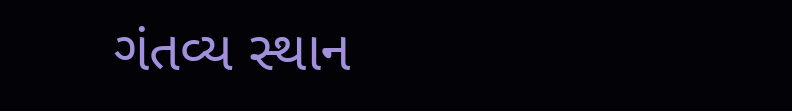ગંતવ્ય સ્થાન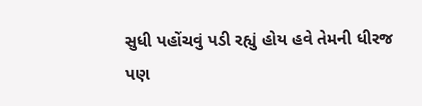સુધી પહોંચવું પડી રહ્યું હોય હવે તેમની ધીરજ પણ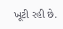ખૂટી રહી છે.